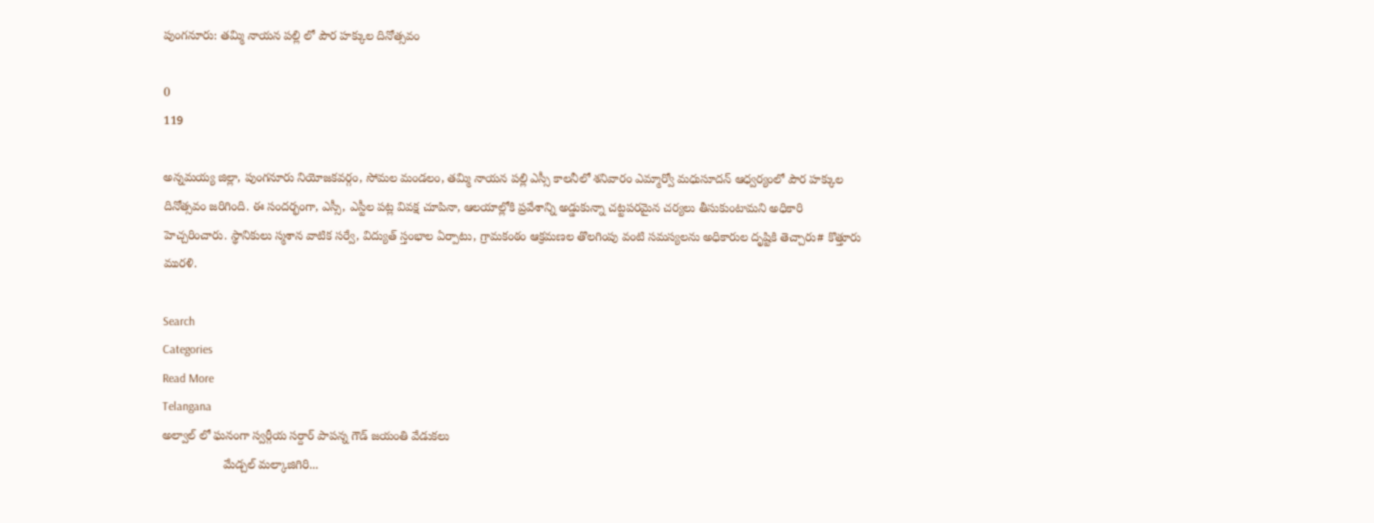పుంగనూరు: తమ్మి నాయన పల్లి లో పౌర హక్కుల దినోత్సవం

0
119

అన్నమయ్య జిల్లా, పుంగనూరు నియోజకవర్గం, సోమల మండలం, తమ్మి నాయన పల్లి ఎస్సీ కాలనీలో శనివారం ఎమ్మార్వో మధుసూదన్ ఆధ్వర్యంలో పౌర హక్కుల దినోత్సవం జరిగింది. ఈ సందర్భంగా, ఎస్సీ, ఎస్టీల పట్ల వివక్ష చూపినా, ఆలయాల్లోకి ప్రవేశాన్ని అడ్డుకున్నా చట్టపరమైన చర్యలు తీసుకుంటామని అధికారి హెచ్చరించారు. స్థానికులు స్మశాన వాటిక సర్వే, విద్యుత్ స్తంభాల ఏర్పాటు, గ్రామకంఠం ఆక్రమణల తొలగింపు వంటి సమస్యలను అధికారుల దృష్టికి తెచ్చారు# కొత్తూరు మురళి.

Search
Categories
Read More
Telangana
అల్వాల్ లో ఘనంగా స్వర్గీయ సర్దార్ పాపన్న గౌడ్ జయంతి వేడుకలు
                  మేడ్చల్ మల్కాజిగిరి...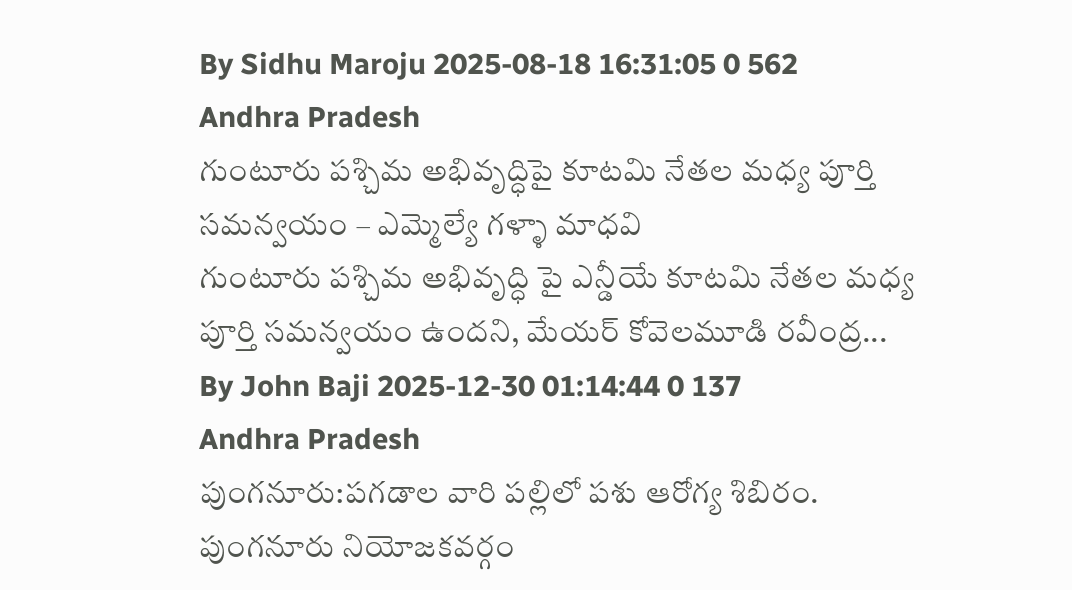By Sidhu Maroju 2025-08-18 16:31:05 0 562
Andhra Pradesh
గుంటూరు పశ్చిమ అభివృద్ధిపై కూటమి నేతల మధ్య పూర్తి సమన్వయం – ఎమ్మెల్యే గళ్ళా మాధవి
గుంటూరు పశ్చిమ అభివృద్ధి పై ఎన్డీయే కూటమి నేతల మధ్య పూర్తి సమన్వయం ఉందని, మేయర్ కోవెలమూడి రవీంద్ర...
By John Baji 2025-12-30 01:14:44 0 137
Andhra Pradesh
పుంగనూరు:పగడాల వారి పల్లిలో పశు ఆరోగ్య శిబిరం.
పుంగనూరు నియోజకవర్గం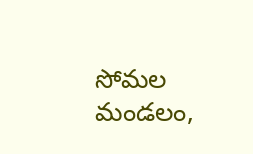సోమల మండలం,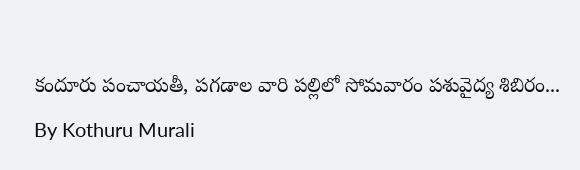కందూరు పంచాయతీ, పగడాల వారి పల్లిలో సోమవారం పశువైద్య శిబిరం...
By Kothuru Murali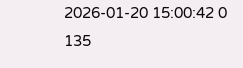2026-01-20 15:00:42 0 135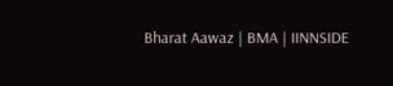Bharat Aawaz | BMA | IINNSIDE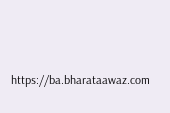https://ba.bharataawaz.com